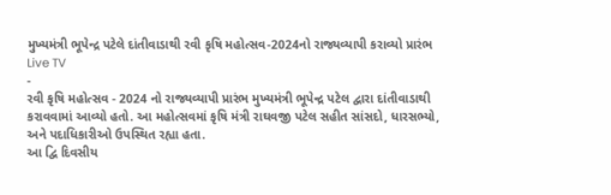મુખ્યમંત્રી ભૂપેન્દ્ર પટેલે દાંતીવાડાથી રવી કૃષિ મહોત્સવ-2024નો રાજ્યવ્યાપી કરાવ્યો પ્રારંભ
Live TV
-
રવી કૃષિ મહોત્સવ - 2024 નો રાજ્યવ્યાપી પ્રારંભ મુખ્યમંત્રી ભૂપેન્દ્ર પટેલ દ્વારા દાંતીવાડાથી કરાવવામાં આવ્યો હતો. આ મહોત્સવમાં કૃષિ મંત્રી રાઘવજી પટેલ સહીત સાંસદો, ધારસભ્યો, અને પદાધિકારીઓ ઉપસ્થિત રહ્યા હતા.
આ દ્વિ દિવસીય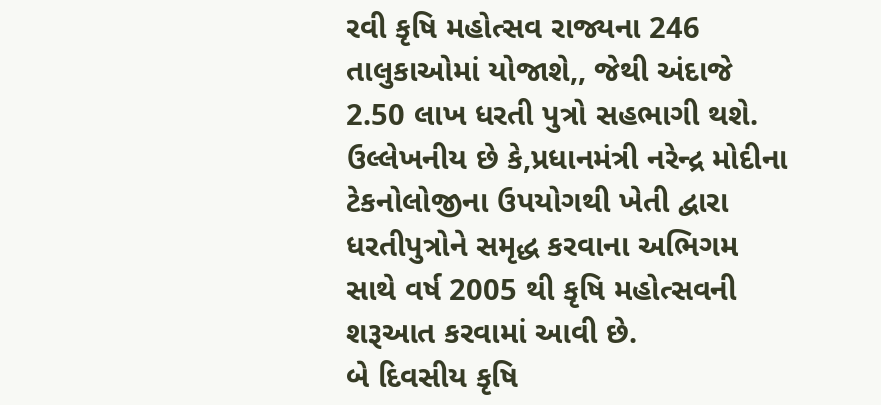રવી કૃષિ મહોત્સવ રાજ્યના 246 તાલુકાઓમાં યોજાશે,, જેથી અંદાજે 2.50 લાખ ધરતી પુત્રો સહભાગી થશે. ઉલ્લેખનીય છે કે,પ્રધાનમંત્રી નરેન્દ્ર મોદીના ટેકનોલોજીના ઉપયોગથી ખેતી દ્વારા ધરતીપુત્રોને સમૃદ્ધ કરવાના અભિગમ સાથે વર્ષ 2005 થી કૃષિ મહોત્સવની શરૂઆત કરવામાં આવી છે.
બે દિવસીય કૃષિ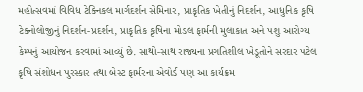મહોત્સવમાં વિવિધ ટેક્નિકલ માર્ગદર્શન સેમિનાર, પ્રાકૃતિક ખેતીનું નિદર્શન, આધુનિક કૃષિ ટેક્નોલોજીનું નિદર્શન-પ્રદર્શન, પ્રાકૃતિક કૃષિના મોડલ ફાર્મની મુલાકાત અને પશુ આરોગ્ય કેમ્પનું આયોજન કરવામાં આવ્યું છે. સાથો-સાથ રાજ્યના પ્રગતિશીલ ખેડૂતોને સરદાર પટેલ કૃષિ સંશોધન પુરસ્કાર તથા બેસ્ટ ફાર્મરના એવોર્ડ પણ આ કાર્યક્રમ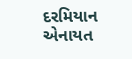દરમિયાન એનાયત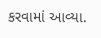કરવામાં આવ્યા.